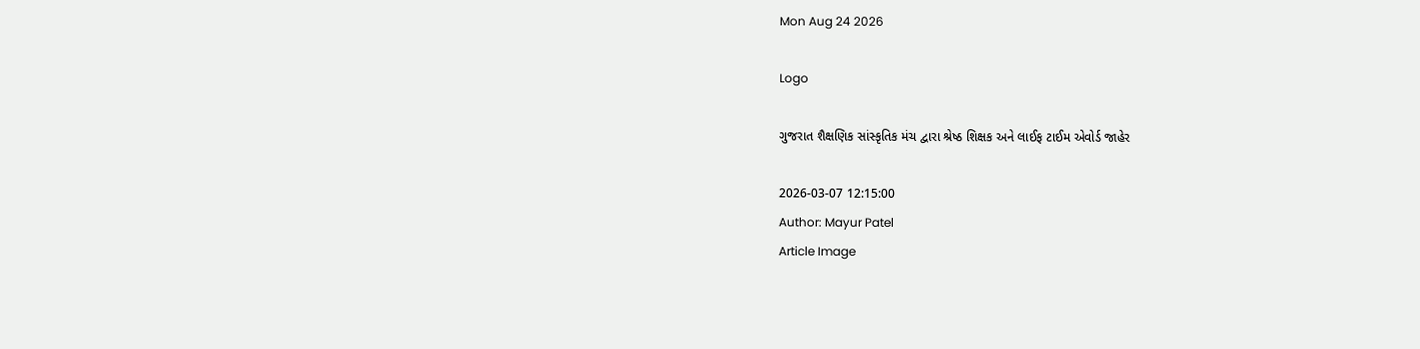Mon Aug 24 2026

Logo

ગુજરાત શૈક્ષણિક સાંસ્કૃતિક મંચ દ્વારા શ્રેષ્ઠ શિક્ષક અને લાઈફ ટાઈમ એવોર્ડ જાહેર

2026-03-07 12:15:00
Author: Mayur Patel
Article Image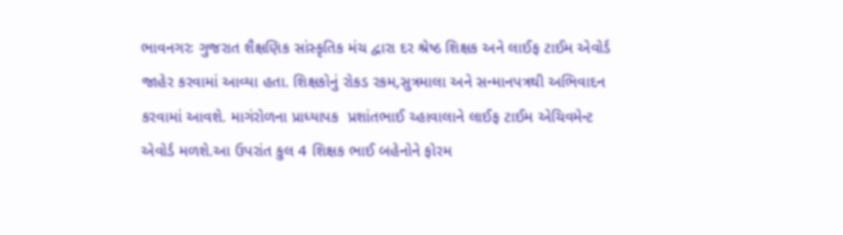ભાવનગરઃ ગુજરાત શૈક્ષણિક સાંસ્કૃતિક મંચ દ્વારા દર શ્રેષ્ઠ શિક્ષક અને લાઈફ ટાઈમ એવોર્ડ જાહેર કરવામાં આવ્યા હતા. શિક્ષકોનું રોકડ રકમ,સુત્રમાલા અને સન્માનપત્રથી અભિવાદન  કરવામાં આવશે. માગંરોળના પ્રાધ્યાપક  પ્રશાંતભાઈ ચ્હાવાલાને લાઈફ ટાઈમ એચિવમેન્ટ એવોર્ડ મળશે.આ ઉપરાંત કુલ 4 શિક્ષક ભાઈ બહેનોને ફોરમ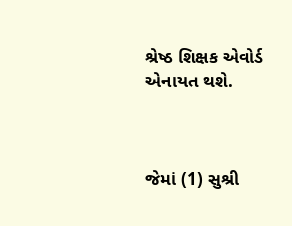શ્રેષ્ઠ શિક્ષક એવોર્ડ એનાયત થશે.



જેમાં (1) સુશ્રી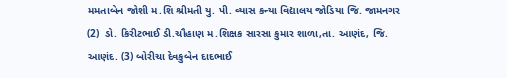મમતાબેન જોશી મ.શિ શ્રીમતી યુ. પી. વ્યાસ કન્યા વિદ્યાલય જોડિયા જિ. જામનગર (2)  ડો. કિરીટભાઈ ડી.ચૌહાણ મ.શિક્ષક સારસા કુમાર શાળા,તા. આણંદ, જિ. આણંદ. (3) બોરીચા દેવકુબેન દાદભાઈ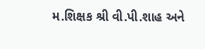મ.શિક્ષક શ્રી વી.પી.શાહ અને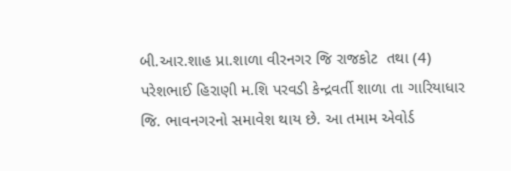બી.આર.શાહ પ્રા.શાળા વીરનગર જિ રાજકોટ  તથા (4) પરેશભાઈ હિરાણી મ.શિ પરવડી કેન્દ્રવર્તી શાળા તા ગારિયાધાર જિ. ભાવનગરનો સમાવેશ થાય છે. આ તમામ એવોર્ડ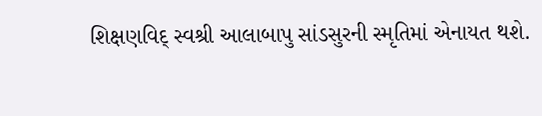શિક્ષણવિદ્ સ્વશ્રી આલાબાપુ સાંડસુરની સ્મૃતિમાં એનાયત થશે.